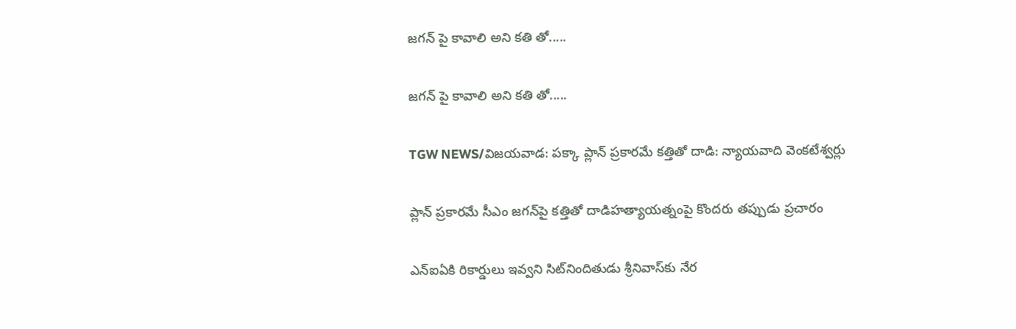జగన్ పై కావాలి అని కతి తో.....

జగన్ పై కావాలి అని కతి తో.....

TGW NEWS/విజయవాడ: పక్కా ప్లాన్‌ ప్రకారమే కత్తితో దాడి: న్యాయవాది వెంకటేశ్వర్లు

ప్లాన్‌ ప్రకారమే సీఎం జగన్‌పై కత్తితో దాడిహత్యాయత్నంపై కొందరు తప్పుడు ప్రచారం

ఎన్‌ఐఏకి రికార్డులు ఇవ్వని సిట్‌నిందితుడు శ్రీనివాస్‌కు నేర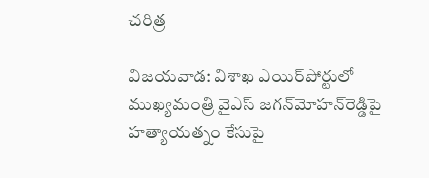చరిత్ర

విజయవాడ: విశాఖ ఎయిర్‌పోర్టులో ముఖ్యమంత్రి వైఎస్‌ జగన్‌మోహన్‌రెడ్డిపై హత్యాయత్నం కేసుపై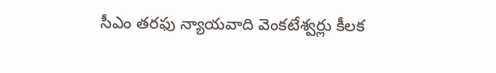సీఎం తరఫు న్యాయవాది వెంకటేశ్వర్లు కీలక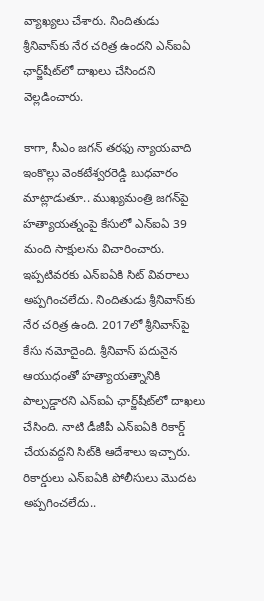వ్యాఖ్యలు చేశారు. నిందితుడు శ్రీనివాస్‌కు నేర చరిత్ర ఉందని ఎన్‌ఐఏ ఛార్జ్‌షీట్‌లో దాఖలు చేసిందని వెల్లడించారు.

కాగా, సీఎం జగన్‌ తరఫు న్యాయవాది ఇంకొల్లు వెంకటేశ్వరరెడ్డి బుధవారం మాట్లాడుతూ.. ముఖ్యమంత్రి జగన్‌పై హత్యాయత్నంపై కేసులో ఎన్‌ఐఏ 39 మంది సాక్షులను విచారించారు. ఇప్పటివరకు ఎన్‌ఐఏకి సిట్‌ వివరాలు అప్పగించలేదు. నిందితుడు శ్రీనివాస్‌కు నేర చరిత్ర ఉంది. 2017లో శ్రీనివాస్‌పై కేసు నమోదైంది. శ్రీనివాస్‌ పదునైన ఆయుధంతో హత్యాయత్నానికి పాల్పడ్డారని ఎన్‌ఐఏ ఛార్జ్‌షీట్‌లో దాఖలు చేసింది. నాటి డీజీపీ ఎన్‌ఐఏకి రికార్డ్‌ చేయవద్దని సిట్‌కి ఆదేశాలు ఇచ్చారు. రికార్డులు ఎన్‌ఐఏకి పోలీసులు మొదట అప్పగించలేదు..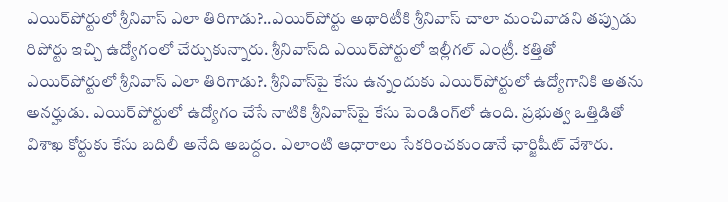ఎయిర్‌పోర్టులో శ్రీనివాస్‌ ఎలా తిరిగాడు?..ఎయిర్‌పోర్టు అథారిటీకి శ్రీనివాస్‌ చాలా మంచివాడని తప్పుడు రిపోర్టు ఇచ్చి ఉద్యోగంలో చేర్చుకున్నారు. శ్రీనివాస్‌ది ఎయిర్‌పోర్టులో ఇల్లీగల్‌ ఎంట్రీ. కత్తితో ఎయిర్‌పోర్టులో శ్రీనివాస్‌ ఎలా తిరిగాడు?. శ్రీనివాస్‌పై కేసు ఉన్నందుకు ఎయిర్‌పోర్టులో ఉద్యోగానికి అతను అనర్హుడు. ఎయిర్‌పోర్టులో ఉద్యోగం చేసే నాటికి శ్రీనివాస్‌పై కేసు పెండింగ్‌లో ఉంది. ప్రభుత్వ ఒత్తిడితో విశాఖ కోర్టుకు కేసు బదిలీ అనేది అబద్దం. ఎలాంటి ఆధారాలు సేకరించకుండానే ఛార్జిషీట్‌ వేశారు.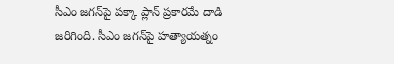సీఎం జగన్‌పై పక్కా ప్లాన్‌ ప్రకారమే దాడి జరిగింది. సీఎం జగన్‌పై హత్యాయత్నం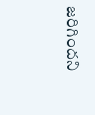జరిగిందని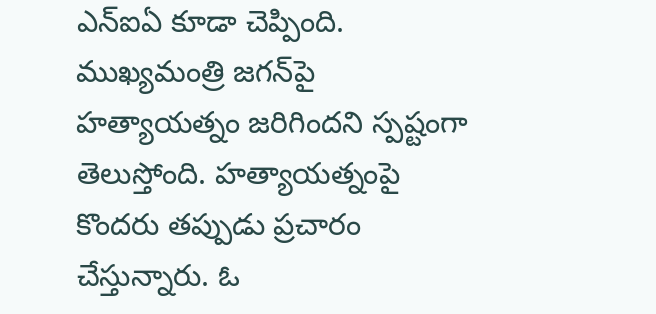ఎన్‌ఐఏ కూడా చెప్పింది. ముఖ్యమంత్రి జగన్‌పై హత్యాయత్నం జరిగిందని స్పష్టంగా తెలుస్తోంది. హత్యాయత్నంపై కొందరు తప్పుడు ప్రచారం చేస్తున్నారు. ఓ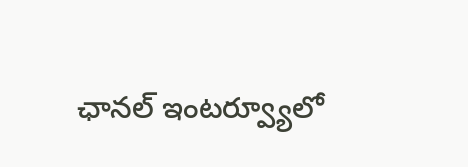ఛానల్‌ ఇంటర్వ్యూలో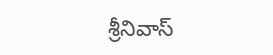శ్రీనివాస్‌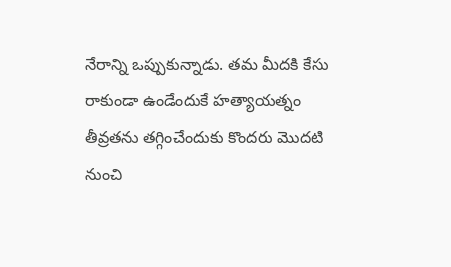నేరాన్ని ఒప్పుకున్నాడు. తమ మీదకి కేసు రాకుండా ఉండేందుకే హత్యాయత్నం తీవ్రతను తగ్గించేందుకు కొందరు మొదటి నుంచి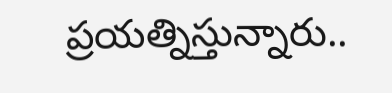ప్రయత్నిస్తున్నారు..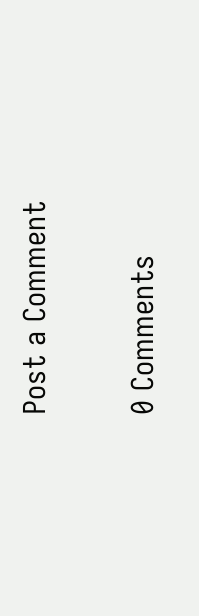Post a Comment

0 Comments